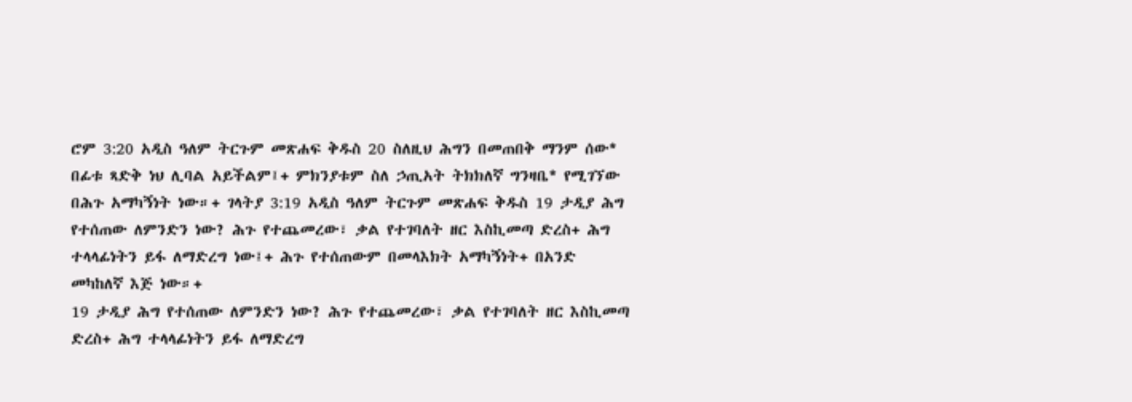ሮም 3:20 አዲስ ዓለም ትርጉም መጽሐፍ ቅዱስ 20 ስለዚህ ሕግን በመጠበቅ ማንም ሰው* በፊቱ ጻድቅ ነህ ሊባል አይችልም፤+ ምክንያቱም ስለ ኃጢአት ትክክለኛ ግንዛቤ* የሚገኘው በሕጉ አማካኝነት ነው።+ ገላትያ 3:19 አዲስ ዓለም ትርጉም መጽሐፍ ቅዱስ 19 ታዲያ ሕግ የተሰጠው ለምንድን ነው? ሕጉ የተጨመረው፣ ቃል የተገባለት ዘር እስኪመጣ ድረስ+ ሕግ ተላላፊነትን ይፋ ለማድረግ ነው፤+ ሕጉ የተሰጠውም በመላእክት አማካኝነት+ በአንድ መካከለኛ እጅ ነው።+
19 ታዲያ ሕግ የተሰጠው ለምንድን ነው? ሕጉ የተጨመረው፣ ቃል የተገባለት ዘር እስኪመጣ ድረስ+ ሕግ ተላላፊነትን ይፋ ለማድረግ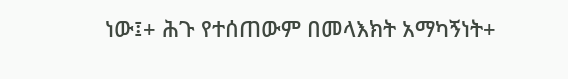ነው፤+ ሕጉ የተሰጠውም በመላእክት አማካኝነት+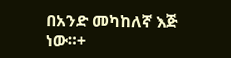በአንድ መካከለኛ እጅ ነው።+